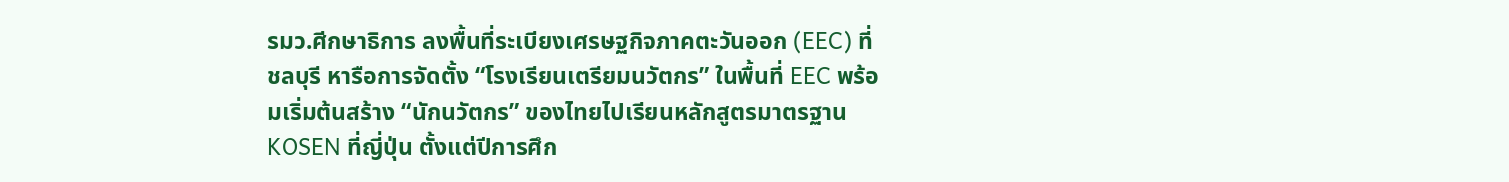รมว.ศีกษาธิการ ลงพื้นที่ระเบียงเศรษฐกิจภาคตะวันออก (EEC) ที่ชลบุรี หารือการจัดตั้ง “โรงเรียนเตรียมนวัตกร” ในพื้นที่ EEC พร้อมเริ่มต้นสร้าง “นักนวัตกร” ของไทยไปเรียนหลักสูตรมาตรฐาน KOSEN ที่ญี่ปุ่น ตั้งแต่ปีการศึก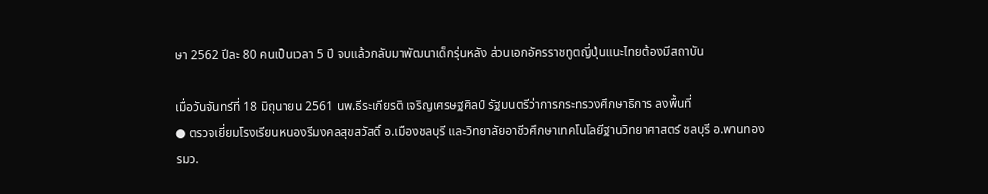ษา 2562 ปีละ 80 คนเป็นเวลา 5 ปี จบแล้วกลับมาพัฒนาเด็กรุ่นหลัง ส่วนเอกอัครราชทูตญี่ปุ่นแนะไทยต้องมีสถาบัน

เมื่อวันจันทร์ที่ 18 มิถุนายน 2561 นพ.ธีระเกียรติ เจริญเศรษฐศิลป์ รัฐมนตรีว่าการกระทรวงศึกษาธิการ ลงพื้นที่
● ตรวจเยี่ยมโรงเรียนหนองรีมงคลสุขสวัสดิ์ อ.เมืองชลบุรี และวิทยาลัยอาชีวศึกษาเทคโนโลยีฐานวิทยาศาสตร์ ชลบุรี อ.พานทอง
รมว.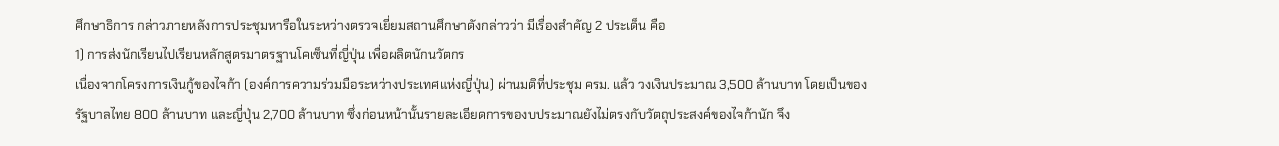ศึกษาธิการ กล่าวภายหลังการประชุมหารือในระหว่างตรวจเยี่ยมสถานศึกษาดังกล่าวว่า มีเรื่องสำคัญ 2 ประเด็น คือ
1) การส่งนักเรียนไปเรียนหลักสูตรมาตรฐานโคเซ็นที่ญี่ปุ่น เพื่อผลิตนักนวัตกร
เนื่องจากโครงการเงินกู้ของไจก้า (องค์การความร่วมมือระหว่างประเทศแห่งญี่ปุ่น) ผ่านมติที่ประชุม ครม. แล้ว วงเงินประมาณ 3,500 ล้านบาท โดยเป็นของรัฐบาลไทย 800 ล้านบาท และญี่ปุ่น 2,700 ล้านบาท ซึ่งก่อนหน้านั้นรายละเอียดการของบประมาณยังไม่ตรงกับวัตถุประสงค์ของไจก้านัก จึง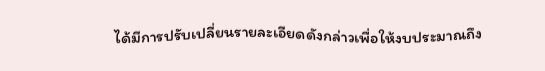ได้มีการปรับเปลี่ยนรายละเอียดดังกล่าวเพื่อให้งบประมาณถึง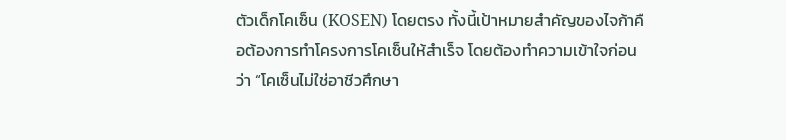ตัวเด็กโคเซ็น (KOSEN) โดยตรง ทั้งนี้เป้าหมายสำคัญของไจก้าคือต้องการทำโครงการโคเซ็นให้สำเร็จ โดยต้องทำความเข้าใจก่อนว่า “โคเซ็นไม่ใช่อาชีวศึกษา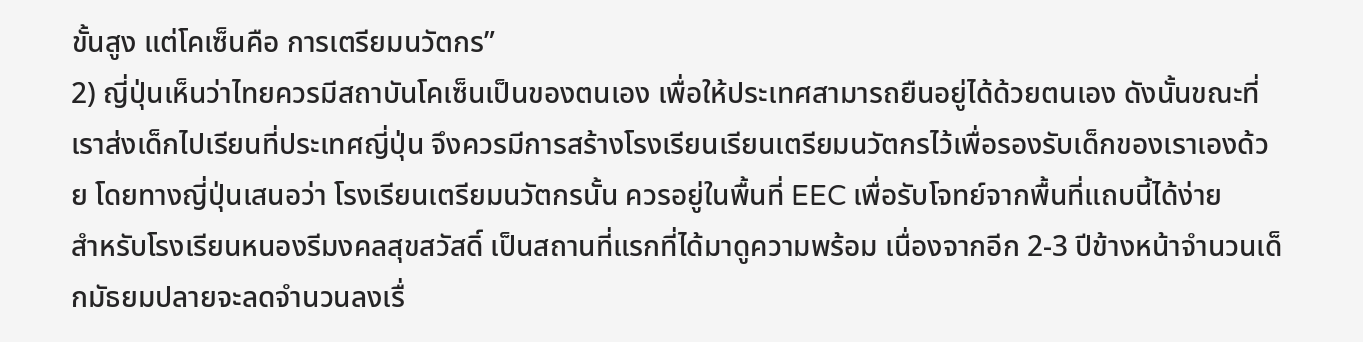ขั้นสูง แต่โคเซ็นคือ การเตรียมนวัตกร”
2) ญี่ปุ่นเห็นว่าไทยควรมีสถาบันโคเซ็นเป็นของตนเอง เพื่อให้ประเทศสามารถยืนอยู่ได้ด้วยตนเอง ดังนั้นขณะที่เราส่งเด็กไปเรียนที่ประเทศญี่ปุ่น จึงควรมีการสร้างโรงเรียนเรียนเตรียมนวัตกรไว้เพื่อรองรับเด็กของเราเองด้วย โดยทางญี่ปุ่นเสนอว่า โรงเรียนเตรียมนวัตกรนั้น ควรอยู่ในพื้นที่ EEC เพื่อรับโจทย์จากพื้นที่แถบนี้ได้ง่าย
สำหรับโรงเรียนหนองรีมงคลสุขสวัสดิ์ เป็นสถานที่แรกที่ได้มาดูความพร้อม เนื่องจากอีก 2-3 ปีข้างหน้าจำนวนเด็กมัธยมปลายจะลดจำนวนลงเรื่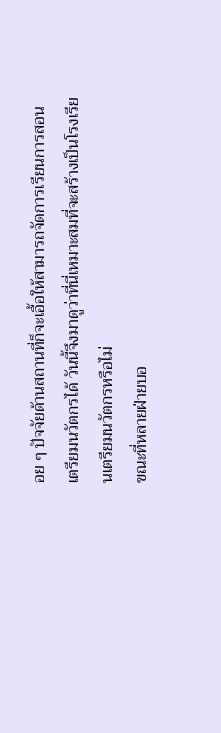อย ๆ ปัจจัยด้านสถานที่ก็จะเอื้อให้สามารถจัดการเรียนการสอนเตรียมนวัตกรได้ วันนี้จึงมาดูว่าที่นี่เหมาะสมที่จะสร้างเป็นโรงเรียนเตรียมนวัตกรหรือไม่
ขณะที่หลายฝ่ายบอ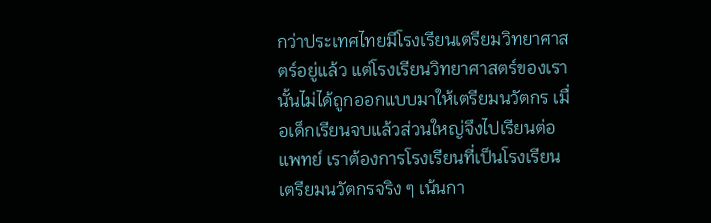กว่าประเทศไทยมีโรงเรียนเตรียมวิทยาศาสตร์อยู่แล้ว แต่โรงเรียนวิทยาศาสตร์ของเรานั้นไม่ได้ถูกออกแบบมาให้เตรียมนวัตกร เมื่อเด็กเรียนจบแล้วส่วนใหญ่จึงไปเรียนต่อแพทย์ เราต้องการโรงเรียนที่เป็นโรงเรียนเตรียมนวัตกรจริง ๆ เน้นกา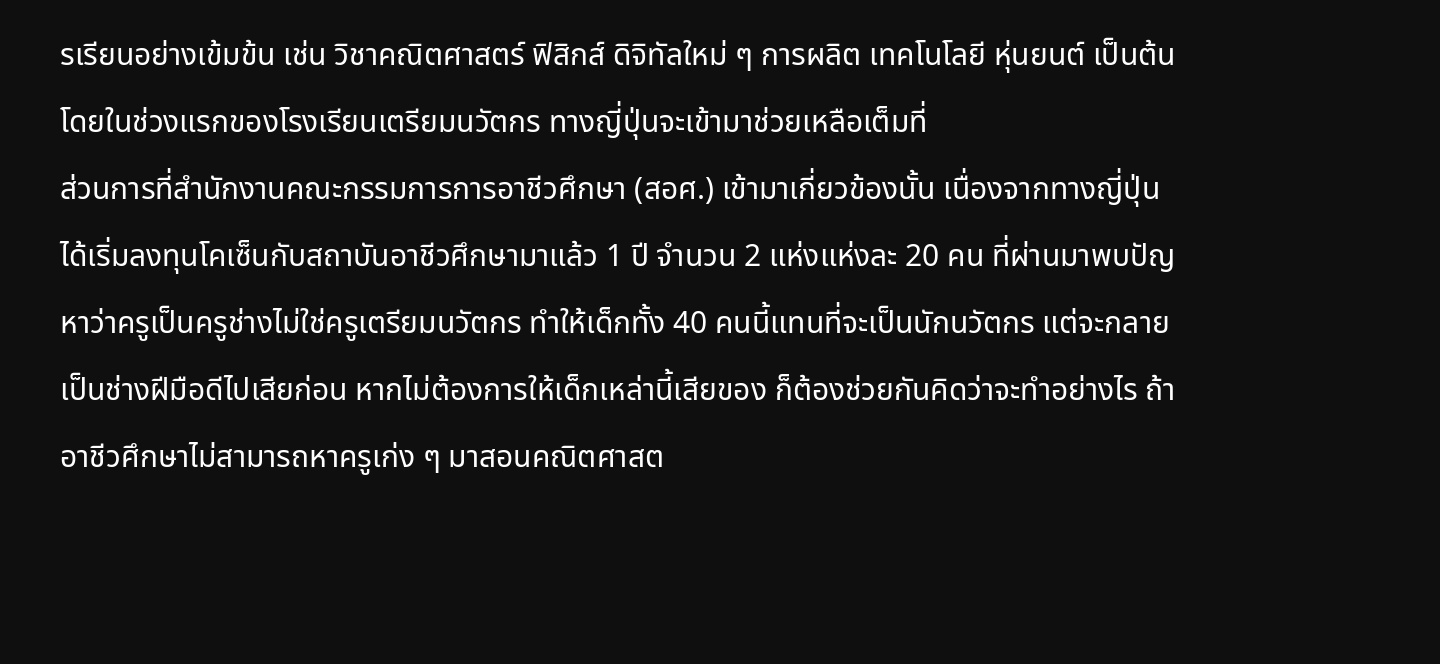รเรียนอย่างเข้มข้น เช่น วิชาคณิตศาสตร์ ฟิสิกส์ ดิจิทัลใหม่ ๆ การผลิต เทคโนโลยี หุ่นยนต์ เป็นต้น โดยในช่วงแรกของโรงเรียนเตรียมนวัตกร ทางญี่ปุ่นจะเข้ามาช่วยเหลือเต็มที่
ส่วนการที่สำนักงานคณะกรรมการการอาชีวศึกษา (สอศ.) เข้ามาเกี่ยวข้องนั้น เนื่องจากทางญี่ปุ่นได้เริ่มลงทุนโคเซ็นกับสถาบันอาชีวศึกษามาแล้ว 1 ปี จำนวน 2 แห่งแห่งละ 20 คน ที่ผ่านมาพบปัญหาว่าครูเป็นครูช่างไม่ใช่ครูเตรียมนวัตกร ทำให้เด็กทั้ง 40 คนนี้แทนที่จะเป็นนักนวัตกร แต่จะกลายเป็นช่างฝีมือดีไปเสียก่อน หากไม่ต้องการให้เด็กเหล่านี้เสียของ ก็ต้องช่วยกันคิดว่าจะทำอย่างไร ถ้าอาชีวศึกษาไม่สามารถหาครูเก่ง ๆ มาสอนคณิตศาสต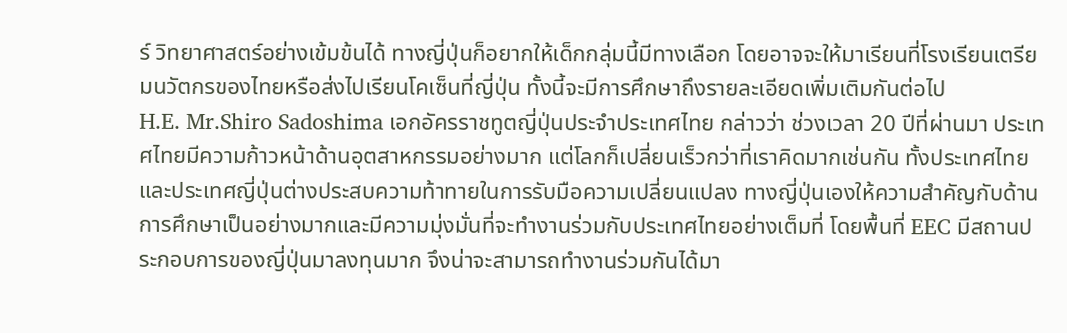ร์ วิทยาศาสตร์อย่างเข้มข้นได้ ทางญี่ปุ่นก็อยากให้เด็กกลุ่มนี้มีทางเลือก โดยอาจจะให้มาเรียนที่โรงเรียนเตรียมนวัตกรของไทยหรือส่งไปเรียนโคเซ็นที่ญี่ปุ่น ทั้งนี้จะมีการศึกษาถึงรายละเอียดเพิ่มเติมกันต่อไป
H.E. Mr.Shiro Sadoshima เอกอัครราชทูตญี่ปุ่นประจำประเทศไทย กล่าวว่า ช่วงเวลา 20 ปีที่ผ่านมา ประเทศไทยมีความก้าวหน้าด้านอุตสาหกรรมอย่างมาก แต่โลกก็เปลี่ยนเร็วกว่าที่เราคิดมากเช่นกัน ทั้งประเทศไทยและประเทศญี่ปุ่นต่างประสบความท้าทายในการรับมือความเปลี่ยนแปลง ทางญี่ปุ่นเองให้ความสำคัญกับด้านการศึกษาเป็นอย่างมากและมีความมุ่งมั่นที่จะทำงานร่วมกับประเทศไทยอย่างเต็มที่ โดยพื้นที่ EEC มีสถานประกอบการของญี่ปุ่นมาลงทุนมาก จึงน่าจะสามารถทำงานร่วมกันได้มา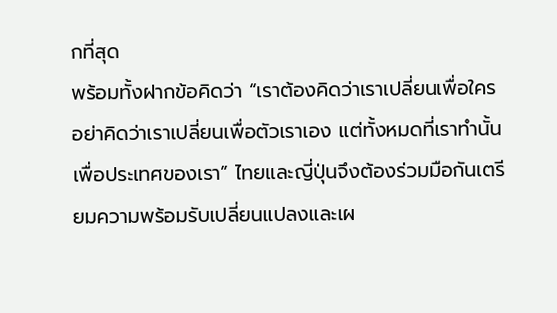กที่สุด
พร้อมทั้งฝากข้อคิดว่า “เราต้องคิดว่าเราเปลี่ยนเพื่อใคร อย่าคิดว่าเราเปลี่ยนเพื่อตัวเราเอง แต่ทั้งหมดที่เราทำนั้นเพื่อประเทศของเรา” ไทยและญี่ปุ่นจึงต้องร่วมมือกันเตรียมความพร้อมรับเปลี่ยนแปลงและเผ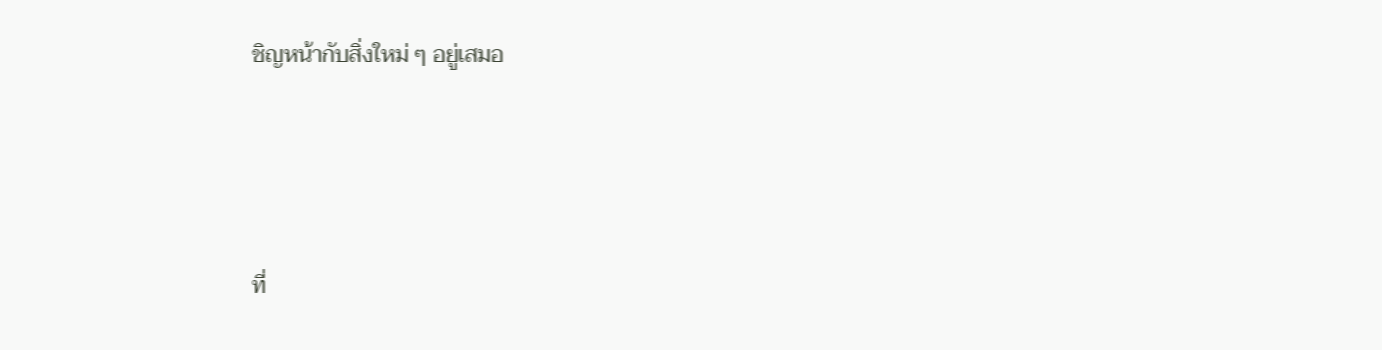ชิญหน้ากับสิ่งใหม่ ๆ อยู่เสมอ





ที่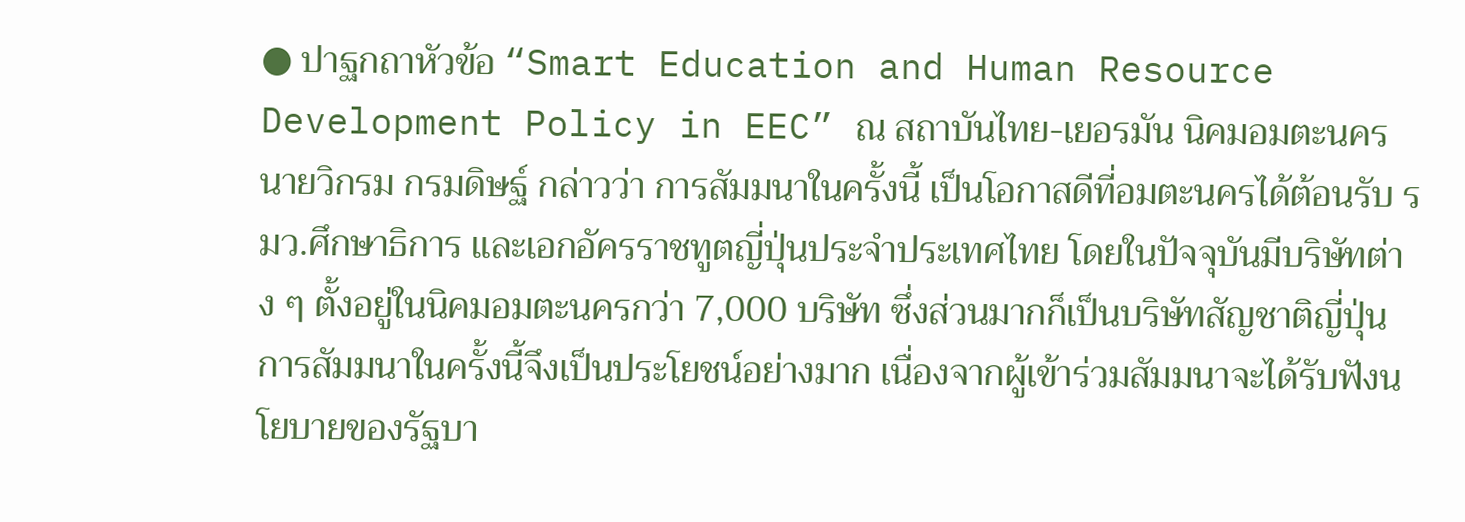● ปาฐกถาหัวข้อ “Smart Education and Human Resource Development Policy in EEC” ณ สถาบันไทย-เยอรมัน นิคมอมตะนคร
นายวิกรม กรมดิษฐ์ กล่าวว่า การสัมมนาในครั้งนี้ เป็นโอกาสดีที่อมตะนครได้ต้อนรับ รมว.ศึกษาธิการ และเอกอัครราชทูตญี่ปุ่นประจำประเทศไทย โดยในปัจจุบันมีบริษัทต่าง ๆ ตั้งอยู่ในนิคมอมตะนครกว่า 7,000 บริษัท ซึ่งส่วนมากก็เป็นบริษัทสัญชาติญี่ปุ่น การสัมมนาในครั้งนี้จึงเป็นประโยชน์อย่างมาก เนื่องจากผู้เข้าร่วมสัมมนาจะได้รับฟังนโยบายของรัฐบา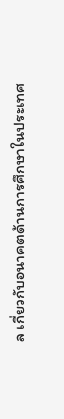ล เกี่ยวกับอนาคตด้านการศึกษาในประเทศ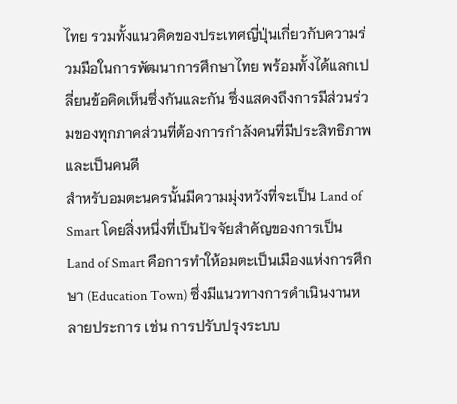ไทย รวมทั้งแนวคิดของประเทศญี่ปุ่นเกี่ยวกับความร่วมมือในการพัฒนาการศึกษาไทย พร้อมทั้งได้แลกเปลี่ยนข้อคิดเห็นซึ่งกันและกัน ซึ่งแสดงถึงการมีส่วนร่วมของทุกภาคส่วนที่ต้องการกำลังคนที่มีประสิทธิภาพและเป็นคนดี
สำหรับอมตะนครนั้นมีความมุ่งหวังที่จะเป็น Land of Smart โดยสิ่งหนึ่งที่เป็นปัจจัยสำคัญของการเป็น Land of Smart คือการทำให้อมตะเป็นเมืองแห่งการศึกษา (Education Town) ซึ่งมีแนวทางการดำเนินงานหลายประการ เช่น การปรับปรุงระบบ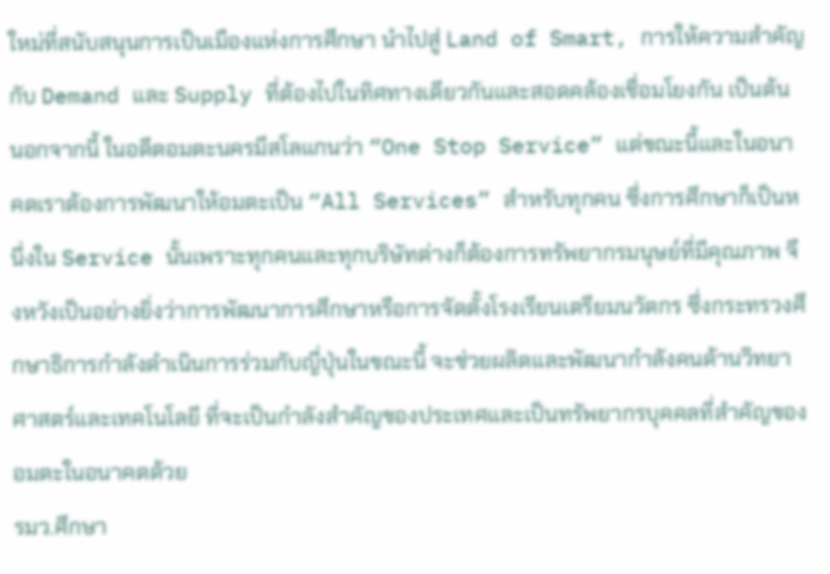ใหม่ที่สนับสนุนการเป็นเมืองแห่งการศึกษา นำไปสู่ Land of Smart, การให้ความสำคัญกับ Demand และ Supply ที่ต้องไปในทิศทางเดียวกันและสอดคล้องเชื่อมโยงกัน เป็นต้น
นอกจากนี้ ในอดีตอมตะนครมีสโลแกนว่า “One Stop Service” แต่ขณะนี้และในอนาคตเราต้องการพัฒนาให้อมตะเป็น “All Services” สำหรับทุกคน ซึ่งการศึกษาก็เป็นหนึ่งใน Service นั้นเพราะทุกคนและทุกบริษัทต่างก็ต้องการทรัพยากรมนุษย์ที่มีคุณภาพ จึงหวังเป็นอย่างยิ่งว่าการพัฒนาการศึกษาหรือการจัดตั้งโรงเรียนเตรียมนวัตกร ซึ่งกระทรวงศึกษาธิการกำลังดำเนินการร่วมกับญี่ปุ่นในขณะนี้ จะช่วยผลิตและพัฒนากำลังคนด้านวิทยาศาสตร์และเทคโนโลยี ที่จะเป็นกำลังสำคัญของประเทศและเป็นทรัพยากรบุคคลที่สำคัญของอมตะในอนาคตด้วย
รมว.ศึกษา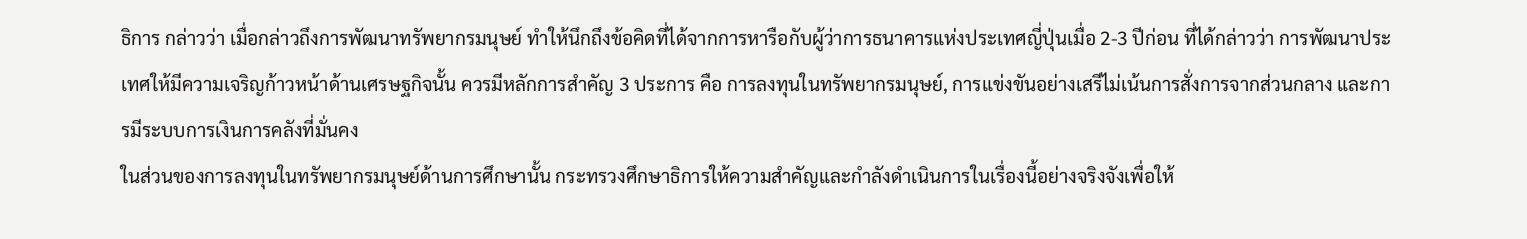ธิการ กล่าวว่า เมื่อกล่าวถึงการพัฒนาทรัพยากรมนุษย์ ทำให้นึกถึงข้อคิดที่ได้จากการหารือกับผู้ว่าการธนาคารแห่งประเทศญี่ปุ่นเมื่อ 2-3 ปีก่อน ที่ได้กล่าวว่า การพัฒนาประเทศให้มีความเจริญก้าวหน้าด้านเศรษฐกิจนั้น ควรมีหลักการสำคัญ 3 ประการ คือ การลงทุนในทรัพยากรมนุษย์, การแข่งขันอย่างเสรีไม่เน้นการสั่งการจากส่วนกลาง และการมีระบบการเงินการคลังที่มั่นคง
ในส่วนของการลงทุนในทรัพยากรมนุษย์ด้านการศึกษานั้น กระทรวงศึกษาธิการให้ความสำคัญและกำลังดำเนินการในเรื่องนี้อย่างจริงจังเพื่อให้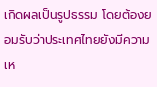เกิดผลเป็นรูปธรรม โดยต้องยอมรับว่าประเทศไทยยังมีความเห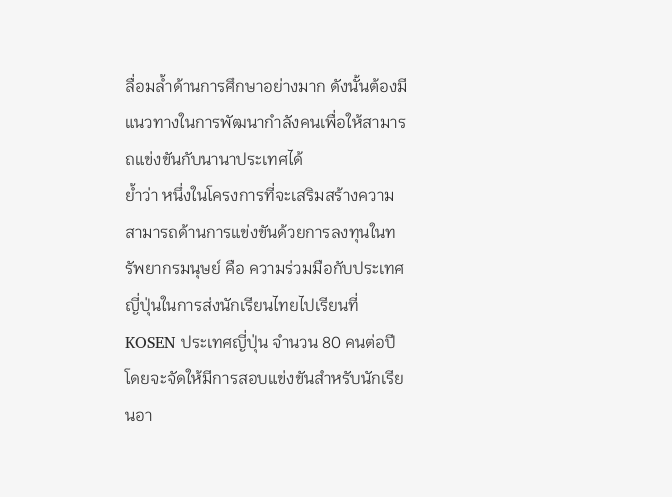ลื่อมล้ำด้านการศึกษาอย่างมาก ดังนั้นต้องมีแนวทางในการพัฒนากำลังคนเพื่อให้สามารถแข่งขันกับนานาประเทศได้
ย้ำว่า หนึ่งในโครงการที่จะเสริมสร้างความสามารถด้านการแข่งขันด้วยการลงทุนในทรัพยากรมนุษย์ คือ ความร่วมมือกับประเทศญี่ปุ่นในการส่งนักเรียนไทยไปเรียนที่ KOSEN ประเทศญี่ปุ่น จำนวน 80 คนต่อปี โดยจะจัดให้มีการสอบแข่งขันสำหรับนักเรียนอา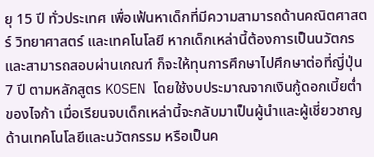ยุ 15 ปี ทั่วประเทศ เพื่อเฟ้นหาเด็กที่มีความสามารถด้านคณิตศาสตร์ วิทยาศาสตร์ และเทคโนโลยี หากเด็กเหล่านี้ต้องการเป็นนวัตกรและสามารถสอบผ่านเกณฑ์ ก็จะให้ทุนการศึกษาไปศึกษาต่อที่ญี่ปุ่น 7 ปี ตามหลักสูตร KOSEN โดยใช้งบประมาณจากเงินกู้ดอกเบี้ยต่ำของไจก้า เมื่อเรียนจบเด็กเหล่านี้จะกลับมาเป็นผู้นำและผู้เชี่ยวชาญด้านเทคโนโลยีและนวัตกรรม หรือเป็นค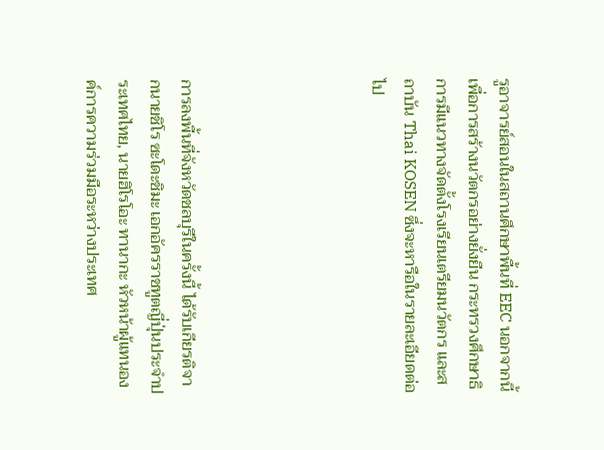รูอาจารย์สอนในสถานศึกษาพื้นที่ EEC นอกจากนี้ เพื่อการสร้างนวัตกรอย่างยั่งยืน กระทรวงศึกษาธิการมีแนวทางจัดตั้งโรงเรียนเตรียมนวัตกร และสถาบัน Thai KOSEN ซึ่งจะหารือในรายละเอียดต่อไป





การลงพื้นที่จังหวัดชลบุรีในครั้งนี้ ได้รับเกียรติจากนายชิโร ซะโดะชิมะ เอกอัครราชทูตญี่ปุ่นประจำประเทศไทย, นายฮิโรโอะ ทานากะ หัวหน้าผู้แทนองค์การความร่วมมือระหว่างประเทศ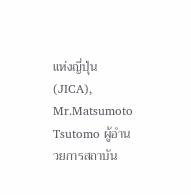แห่งญี่ปุ่น (JICA), Mr.Matsumoto Tsutomo ผู้อำนวยการสถาบัน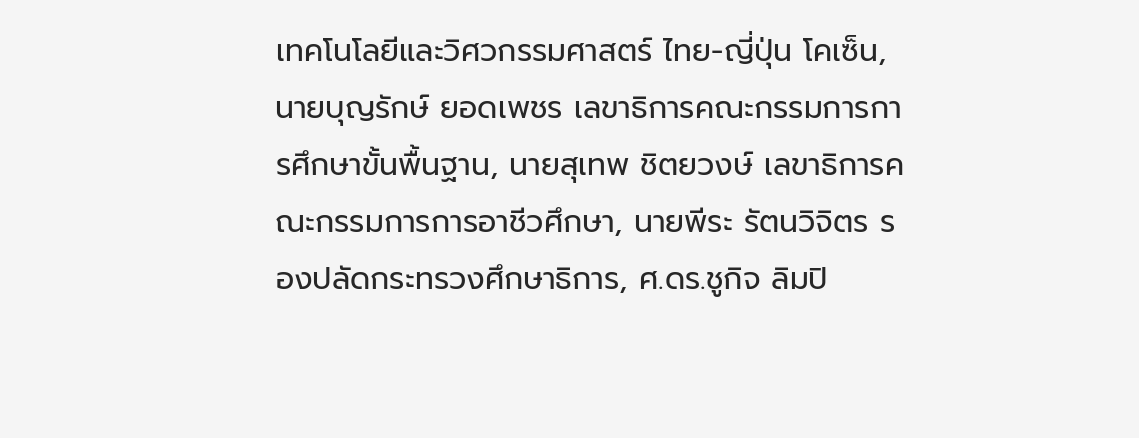เทคโนโลยีและวิศวกรรมศาสตร์ ไทย-ญี่ปุ่น โคเซ็น, นายบุญรักษ์ ยอดเพชร เลขาธิการคณะกรรมการการศึกษาขั้นพื้นฐาน, นายสุเทพ ชิตยวงษ์ เลขาธิการคณะกรรมการการอาชีวศึกษา, นายพีระ รัตนวิจิตร รองปลัดกระทรวงศึกษาธิการ, ศ.ดร.ชูกิจ ลิมปิ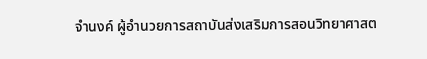จำนงค์ ผู้อำนวยการสถาบันส่งเสริมการสอนวิทยาศาสต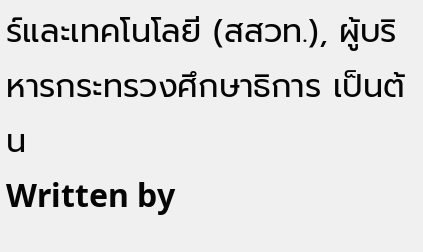ร์และเทคโนโลยี (สสวท.), ผู้บริหารกระทรวงศึกษาธิการ เป็นต้น
Written by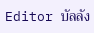Editor บัลลัง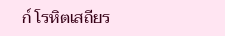ก์ โรหิตเสถียร